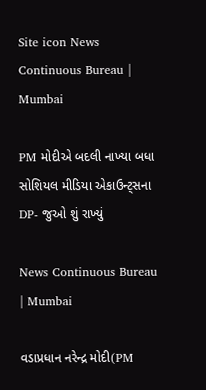Site icon News Continuous Bureau | Mumbai

PM મોદીએ બદલી નાખ્યા બધા સોશિયલ મીડિયા એકાઉન્ટ્સના DP- જુઓ શું રાખ્યું

News Continuous Bureau | Mumbai

વડાપ્રધાન નરેન્દ્ર મોદી(PM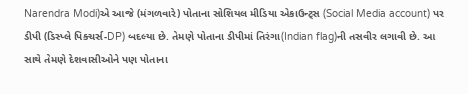Narendra Modi)એ આજે (મંગળવારે) પોતાના સોશિયલ મીડિયા એકાઉન્ટ્સ (Social Media account) પર ડીપી (ડિસ્પ્લે પિક્ચર્સ-DP) બદલ્યા છે. તેમણે પોતાના ડીપીમાં તિરંગા(Indian flag)ની તસવીર લગાવી છે. આ સાથે તેમણે દેશવાસીઓને પણ પોતાના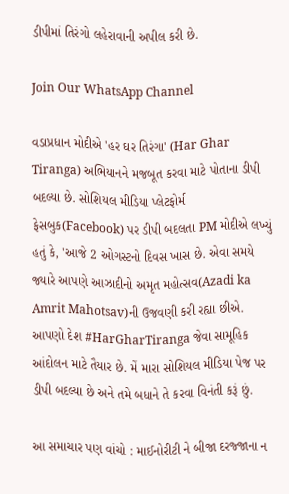ડીપીમાં તિરંગો લહેરાવાની અપીલ કરી છે.

Join Our WhatsApp Channel

વડાપ્રધાન મોદીએ 'હર ઘર તિરંગા' (Har Ghar Tiranga) અભિયાનને મજબૂત કરવા માટે પોતાના ડીપી બદલ્યા છે. સોશિયલ મીડિયા પ્લેટફોર્મ ફેસબુક(Facebook) પર ડીપી બદલતા PM મોદીએ લખ્યું હતું કે, 'આજે 2 ઓગસ્ટનો દિવસ ખાસ છે. એવા સમયે જ્યારે આપણે આઝાદીનો અમૃત મહોત્સવ(Azadi ka Amrit Mahotsav)ની ઉજવણી કરી રહ્યા છીએ. આપણો દેશ #HarGharTiranga જેવા સામૂહિક આંદોલન માટે તૈયાર છે. મેં મારા સોશિયલ મીડિયા પેજ પર ડીપી બદલ્યા છે અને તમે બધાને તે કરવા વિનંતી કરૂં છું.

આ સમાચાર પણ વાંચો : માઈનોરીટી ને બીજા દરજ્જાના ન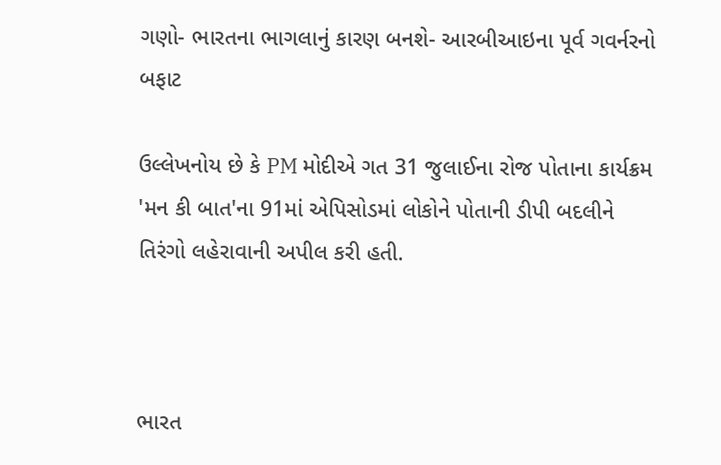ગણો- ભારતના ભાગલાનું કારણ બનશે- આરબીઆઇના પૂર્વ ગવર્નરનો બફાટ

ઉલ્લેખનોય છે કે PM મોદીએ ગત 31 જુલાઈના રોજ પોતાના કાર્યક્રમ 'મન કી બાત'ના 91માં એપિસોડમાં લોકોને પોતાની ડીપી બદલીને તિરંગો લહેરાવાની અપીલ કરી હતી.



ભારત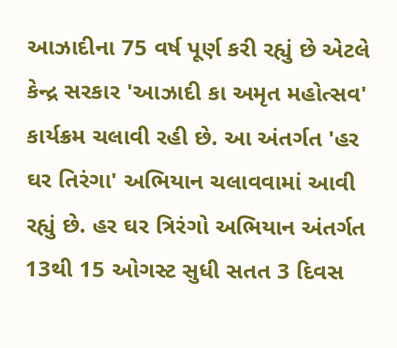આઝાદીના 75 વર્ષ પૂર્ણ કરી રહ્યું છે એટલે કેન્દ્ર સરકાર 'આઝાદી કા અમૃત મહોત્સવ' કાર્યક્રમ ચલાવી રહી છે. આ અંતર્ગત 'હર ઘર તિરંગા' અભિયાન ચલાવવામાં આવી રહ્યું છે. હર ઘર ત્રિરંગો અભિયાન અંતર્ગત 13થી 15 ઓગસ્ટ સુધી સતત 3 દિવસ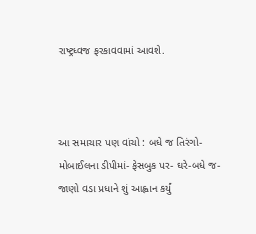રાષ્ટ્રધ્વજ ફરકાવવામાં આવશે.



આ સમાચાર પણ વાંચો : બધે જ તિરંગો- મોબાઈલના ડીપીમાં- ફેસબુક પર- ઘરે-બધે જ-જાણો વડા પ્રધાને શું આહ્વાન કર્યું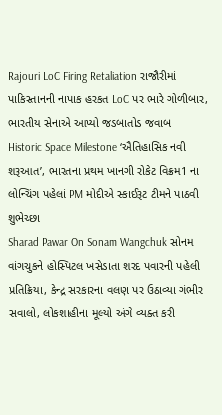Rajouri LoC Firing Retaliation રાજૌરીમાં પાકિસ્તાનની નાપાક હરકત LoC પર ભારે ગોળીબાર, ભારતીય સેનાએ આપ્યો જડબાતોડ જવાબ
Historic Space Milestone ‘ઐતિહાસિક નવી શરૂઆત’, ભારતના પ્રથમ ખાનગી રોકેટ વિક્રમ1 ના લોન્ચિંગ પહેલાં PM મોદીએ સ્કાઈરૂટ ટીમને પાઠવી શુભેચ્છા
Sharad Pawar On Sonam Wangchuk સોનમ વાંગચુકને હોસ્પિટલ ખસેડાતા શરદ પવારની પહેલી પ્રતિક્રિયા, કેન્દ્ર સરકારના વલણ પર ઉઠાવ્યા ગંભીર સવાલો, લોકશાહીના મૂલ્યો અંગે વ્યક્ત કરી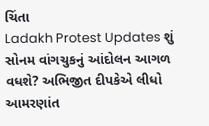ચિંતા
Ladakh Protest Updates શું સોનમ વાંગચુકનું આંદોલન આગળ વધશે? અભિજીત દીપકેએ લીધો આમરણાંત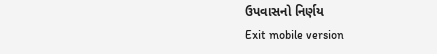ઉપવાસનો નિર્ણય
Exit mobile version